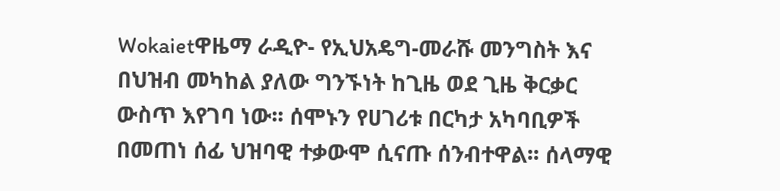Wokaietዋዜማ ራዲዮ- የኢህአዴግ-መራሹ መንግስት እና በህዝብ መካከል ያለው ግንኙነት ከጊዜ ወደ ጊዜ ቅርቃር ውስጥ እየገባ ነው፡፡ ሰሞኑን የሀገሪቱ በርካታ አካባቢዎች በመጠነ ሰፊ ህዝባዊ ተቃውሞ ሲናጡ ሰንብተዋል፡፡ ሰላማዊ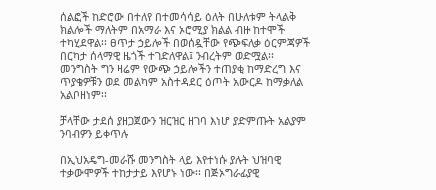ሰልፎች ከድሮው በተለየ በተመሳሳይ ዕለት በሁለቱም ትላልቅ ክልሎች ማለትም በአማራ እና ኦሮሚያ ክልል ብዙ ከተሞች ተካሂደዋል፡፡ ፀጥታ ኃይሎች በወሰዷቸው የጭፍለቃ ዕርምጃዎች በርካታ ሰላማዊ ዜጎች ተገድለዋል፤ ንብረትም ወድሟል፡፡
መንግስት ግን ዛሬም የውጭ ኃይሎችን ተጠያቂ ከማድረግ እና ጥያቄዎቹን ወደ መልካም አስተዳደር ዕጦት አውርዶ ከማቃለል አልቦዘነም፡፡

ቻላቸው ታደሰ ያዘጋጀውን ዝርዝር ዘገባ እነሆ ያድምጡት አልያም ንባብዎን ይቀጥሉ

በኢህአዴግ-መራሹ መንግስት ላይ እየተነሱ ያሉት ህዝባዊ ተቃውሞዎች ተከታታይ እየሆኑ ነው፡፡ በጅኦግራፊያዊ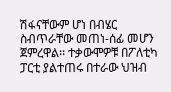ሽፋናቸውም ሆነ በብሄር ስብጥራቸው መጠነ-ሰፊ መሆን ጀምረዋል፡፡ ተቃውሞዎቹ በፖለቲካ ፓርቲ ያልተጠሩ በተራው ህዝብ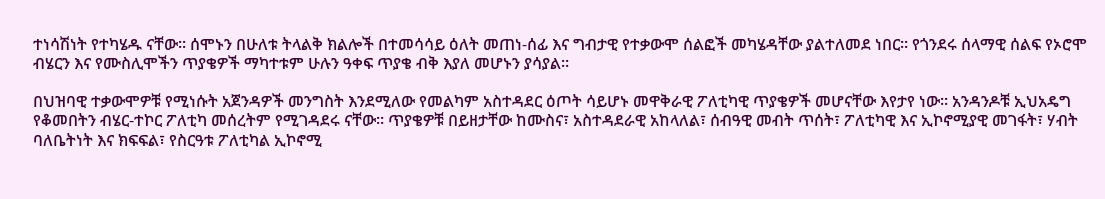ተነሳሽነት የተካሄዱ ናቸው፡፡ ሰሞኑን በሁለቱ ትላልቅ ክልሎች በተመሳሳይ ዕለት መጠነ-ሰፊ እና ግብታዊ የተቃውሞ ሰልፎች መካሄዳቸው ያልተለመደ ነበር፡፡ የጎንደሩ ሰላማዊ ሰልፍ የኦሮሞ ብሄርን እና የሙስሊሞችን ጥያቄዎች ማካተቱም ሁሉን ዓቀፍ ጥያቄ ብቅ እያለ መሆኑን ያሳያል፡፡

በህዝባዊ ተቃውሞዎቹ የሚነሱት አጀንዳዎች መንግስት እንደሚለው የመልካም አስተዳደር ዕጦት ሳይሆኑ መዋቅራዊ ፖለቲካዊ ጥያቄዎች መሆናቸው እየታየ ነው፡፡ አንዳንዶቹ ኢህአዴግ የቆመበትን ብሄር-ተኮር ፖለቲካ መሰረትም የሚገዳደሩ ናቸው፡፡ ጥያቄዎቹ በይዘታቸው ከሙስና፣ አስተዳደራዊ አከላለል፣ ሰብዓዊ መብት ጥሰት፣ ፖለቲካዊ እና ኢኮኖሚያዊ መገፋት፣ ሃብት ባለቤትነት እና ክፍፍል፣ የስርዓቱ ፖለቲካል ኢኮኖሚ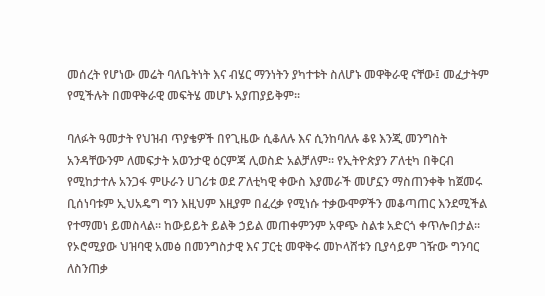መሰረት የሆነው መሬት ባለቤትነት እና ብሄር ማንነትን ያካተቱት ስለሆኑ መዋቅራዊ ናቸው፤ መፈታትም የሚችሉት በመዋቅራዊ መፍትሄ መሆኑ አያጠያይቅም፡፡

ባለፉት ዓመታት የህዝብ ጥያቄዎች በየጊዜው ሲቆለሉ እና ሲንከባለሉ ቆዩ እንጂ መንግስት አንዳቸውንም ለመፍታት አወንታዊ ዕርምጃ ሊወስድ አልቻለም፡፡ የኢትዮጵያን ፖለቲካ በቅርብ የሚከታተሉ አንጋፋ ምሁራን ሀገሪቱ ወደ ፖለቲካዊ ቀውስ እያመራች መሆኗን ማስጠንቀቅ ከጀመሩ ቢሰነባቱም ኢህአዴግ ግን እዚህም እዚያም በፈረቃ የሚነሱ ተቃውሞዎችን መቆጣጠር እንደሚችል የተማመነ ይመስላል፡፡ ከውይይት ይልቅ ኃይል መጠቀምንም አዋጭ ስልቱ አድርጎ ቀጥሎበታል፡፡ የኦሮሚያው ህዝባዊ አመፅ በመንግስታዊ እና ፓርቲ መዋቅሩ መኮላሸቱን ቢያሳይም ገዥው ግንባር ለስንጠቃ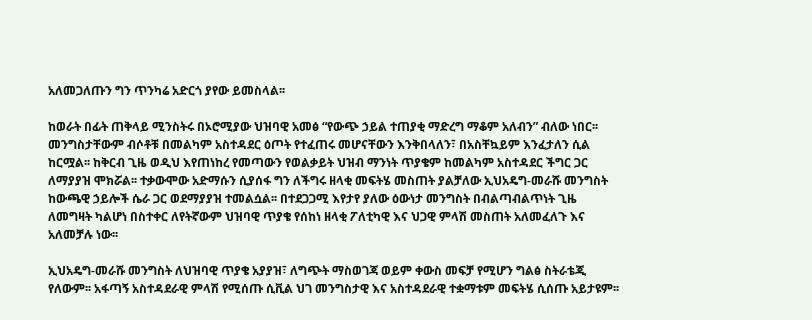አለመጋለጡን ግን ጥንካሬ አድርጎ ያየው ይመስላል፡፡

ከወራት በፊት ጠቅላይ ሚንስትሩ በኦሮሚያው ህዝባዊ አመፅ “የውጭ ኃይል ተጠያቂ ማድረግ ማቆም አለብን” ብለው ነበር፡፡ መንግስታቸውም ብሶቶቹ በመልካም አስተዳደር ዕጦት የተፈጠሩ መሆናቸውን እንቅበላለን፣ በአስቸኳይም እንፈታለን ሲል ከርሟል፡፡ ከቅርብ ጊዜ ወዲህ እየጠነከረ የመጣውን የወልቃይት ህዝብ ማንነት ጥያቄም ከመልካም አስተዳደር ችግር ጋር ለማያያዝ ሞክሯል፡፡ ተቃውሞው አድማሱን ሲያሰፋ ግን ለችግሩ ዘላቂ መፍትሄ መስጠት ያልቻለው ኢህአዴግ-መራሹ መንግስት ከውጫዊ ኃይሎች ሴራ ጋር ወደማያያዝ ተመልሷል፡፡ በተደጋጋሚ እየታየ ያለው ዕውነታ መንግስት በብልጣብልጥነት ጊዜ ለመግዛት ካልሆነ በስተቀር ለየትኛውም ህዝባዊ ጥያቄ የሰከነ ዘላቂ ፖለቲካዊ እና ህጋዊ ምላሽ መስጠት አለመፈለጉ እና አለመቻሉ ነው፡፡

ኢህአዴግ-መራሹ መንግስት ለህዝባዊ ጥያቄ አያያዝ፣ ለግጭት ማስወገጃ ወይም ቀውስ መፍቻ የሚሆን ግልፅ ስትራቴጂ የለውም፡፡ አፋጣኝ አስተዳደራዊ ምላሽ የሚሰጡ ሲቪል ህገ መንግስታዊ እና አስተዳደራዊ ተቋማቱም መፍትሄ ሲሰጡ አይታዩም፡፡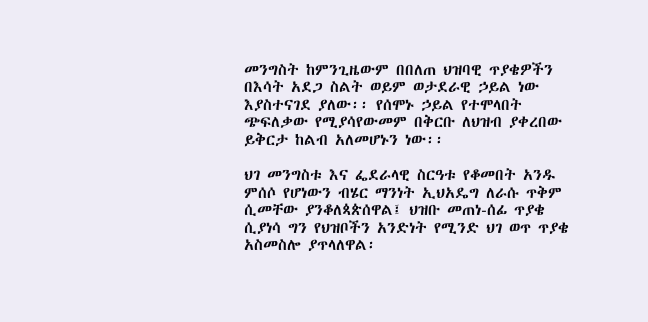መንግስት ከምንጊዜውም በበለጠ ህዝባዊ ጥያቄዎችን በእሳት አደጋ ስልት ወይም ወታደራዊ ኃይል ነው እያስተናገደ ያለው፡፡ የሰሞኑ ኃይል የተሞላበት ጭፍለቃው የሚያሳየውመም በቅርቡ ለህዝብ ያቀረበው ይቅርታ ከልብ አለመሆኑን ነው፡፡

ህገ መንግስቱ እና ፌደራላዊ ስርዓቱ የቆመበት አንዱ ምሰሶ የሆነውን ብሄር ማንነት ኢህአዴግ ለራሱ ጥቅም ሲመቸው ያንቆለጳጵሰዋል፤ ህዝቡ መጠነ-ሰፊ ጥያቄ ሲያነሳ ግን የህዝቦችን አንድነት የሚንድ ህገ ወጥ ጥያቄ አስመስሎ ያጥላለዋል፡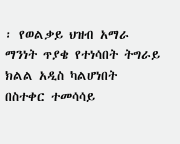፡ የወልቃይ ህዝብ አማራ ማንነት ጥያቄ የተነሳበት ትግራይ ክልል አዲስ ካልሆነበት በስተቀር ተመሳሳይ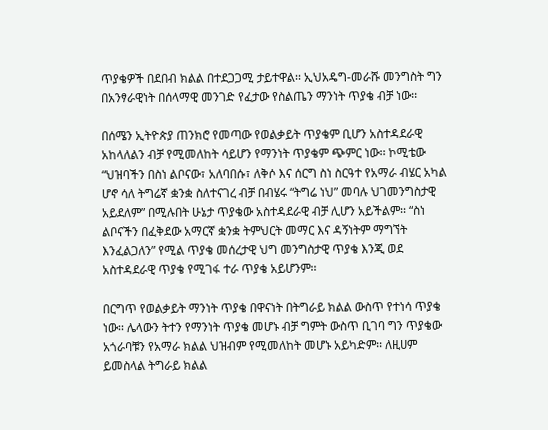ጥያቄዎች በደበብ ክልል በተደጋጋሚ ታይተዋል፡፡ ኢህአዴግ-መራሹ መንግስት ግን በአንፃራዊነት በሰላማዊ መንገድ የፈታው የስልጤን ማንነት ጥያቄ ብቻ ነው፡፡

በሰሜን ኢትዮጵያ ጠንክሮ የመጣው የወልቃይት ጥያቄም ቢሆን አስተዳደራዊ አከላለልን ብቻ የሚመለከት ሳይሆን የማንነት ጥያቄም ጭምር ነው፡፡ ኮሚቴው “ህዝባችን በስነ ልቦናው፣ አለባበሱ፣ ለቅሶ እና ሰርግ ስነ ስርዓተ የአማራ ብሄር አካል ሆኖ ሳለ ትግሬኛ ቋንቋ ስለተናገረ ብቻ በብሄሩ “ትግሬ ነህ” መባሉ ህገመንግስታዊ አይደለም” በሚሉበት ሁኔታ ጥያቄው አስተዳደራዊ ብቻ ሊሆን አይችልም፡፡ “ስነ ልቦናችን በፈቅደው አማርኛ ቋንቋ ትምህርት መማር እና ዳኝነትም ማግኘት እንፈልጋለን” የሚል ጥያቄ መሰረታዊ ህግ መንግስታዊ ጥያቄ እንጂ ወደ አስተዳደራዊ ጥያቄ የሚገፋ ተራ ጥያቄ አይሆንም፡፡

በርግጥ የወልቃይት ማንነት ጥያቄ በዋናነት በትግራይ ክልል ውስጥ የተነሳ ጥያቄ ነው፡፡ ሌላውን ትተን የማንነት ጥያቄ መሆኑ ብቻ ግምት ውስጥ ቢገባ ግን ጥያቄው አጎራባቹን የአማራ ክልል ህዝብም የሚመለከት መሆኑ አይካድም፡፡ ለዚሀም ይመስላል ትግራይ ክልል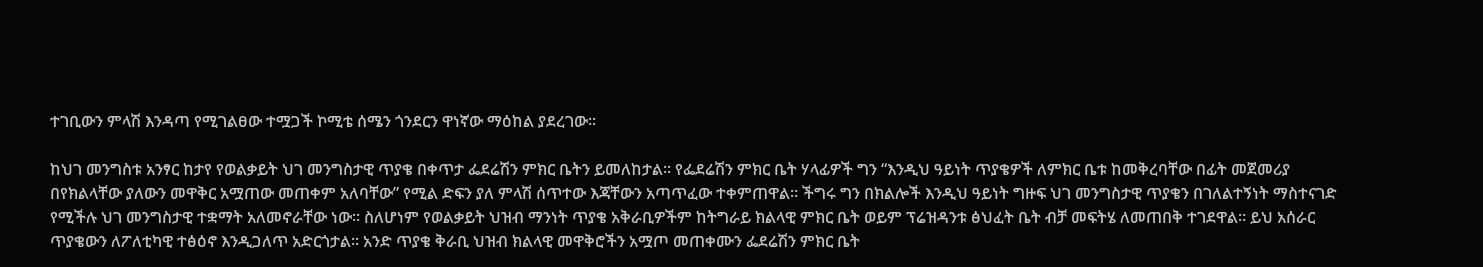ተገቢውን ምላሽ እንዳጣ የሚገልፀው ተሟጋች ኮሚቴ ሰሜን ጎንደርን ዋነኛው ማዕከል ያደረገው፡፡

ከህገ መንግስቱ አንፃር ከታየ የወልቃይት ህገ መንግስታዊ ጥያቄ በቀጥታ ፌደሬሽን ምክር ቤትን ይመለከታል፡፡ የፌደሬሽን ምክር ቤት ሃላፊዎች ግን “እንዲህ ዓይነት ጥያቄዎች ለምክር ቤቱ ከመቅረባቸው በፊት መጀመሪያ በየክልላቸው ያለውን መዋቅር አሟጠው መጠቀም አለባቸው” የሚል ድፍን ያለ ምላሽ ሰጥተው እጃቸውን አጣጥፈው ተቀምጠዋል፡፡ ችግሩ ግን በክልሎች እንዲህ ዓይነት ግዙፍ ህገ መንግስታዊ ጥያቄን በገለልተኝነት ማስተናገድ የሚችሉ ህገ መንግስታዊ ተቋማት አለመኖራቸው ነው፡፡ ስለሆነም የወልቃይት ህዝብ ማንነት ጥያቄ አቅራቢዎችም ከትግራይ ክልላዊ ምክር ቤት ወይም ፕሬዝዳንቱ ፅህፈት ቤት ብቻ መፍትሄ ለመጠበቅ ተገደዋል፡፡ ይህ አሰራር ጥያቄውን ለፖለቲካዊ ተፅዕኖ እንዲጋለጥ አድርጎታል፡፡ አንድ ጥያቄ ቅራቢ ህዝብ ክልላዊ መዋቅሮችን አሟጦ መጠቀሙን ፌደሬሽን ምክር ቤት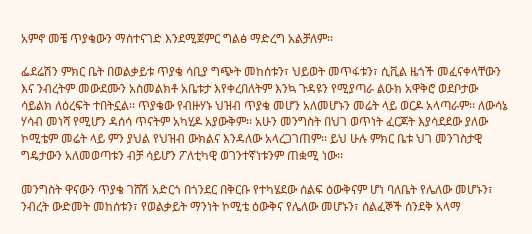አምኖ መቼ ጥያቄውን ማስተናገድ እንደሚጀምር ግልፅ ማድረግ አልቻለም፡፡

ፌደሬሽን ምክር ቤት በወልቃይቱ ጥያቄ ሳቢያ ግጭት መከሰቱን፣ ህይወት መጥፋቱን፣ ሲቪል ዜጎች መፈናቀላቸውን እና ንብረትም መውደሙን አስመልክቶ አቤቱታ እየቀረበለትም እንኳ ጉዳዩን የሚያጣራ ልዑክ አዋቅሮ ወደቦታው ሳይልክ ለዕረፍት ተበትኗል፡፡ ጥያቄው የብዙሃኑ ህዝብ ጥያቄ መሆን አለመሆኑን መሬት ላይ ወርዶ አላጣራም፡፡ ለውሳኔ ሃሳብ መነሻ የሚሆን ዳሰሳ ጥናትም አካሂዶ አያውቅም፡፡ አሁን መንግስት በህገ ወጥነት ፈርጆት እያሳደደው ያለው ኮሚቴም መሬት ላይ ምን ያህል የህዝብ ውክልና እንዳለው አላረጋገጠም፡፡ ይህ ሁሉ ምክር ቤቱ ህገ መንገስታዊ ግዴታውን አለመወጣቱን ብቻ ሳይሆን ፖለቲካዊ ወገንተኛነቱንም ጠቋሚ ነው፡፡

መንግስት ዋናውን ጥያቄ ገሸሽ አድርጎ በጎንደር በቅርቡ የተካሄደው ሰልፍ ዕውቅናም ሆነ ባለቤት የሌለው መሆኑን፣ ንብረት ውድመት መከሰቱን፣ የወልቃይት ማንነት ኮሚቴ ዕውቅና የሌለው መሆኑን፣ ሰልፈኞች ሰንደቅ አላማ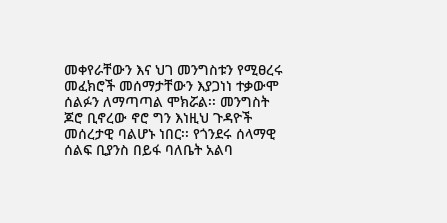መቀየራቸውን እና ህገ መንግስቱን የሚፀረሩ መፈክሮች መሰማታቸውን እያጋነነ ተቃውሞ ሰልፉን ለማጣጣል ሞክሯል፡፡ መንግስት ጆሮ ቢኖረው ኖሮ ግን እነዚህ ጉዳዮች መሰረታዊ ባልሆኑ ነበር፡፡ የጎንደሩ ሰላማዊ ሰልፍ ቢያንስ በይፋ ባለቤት አልባ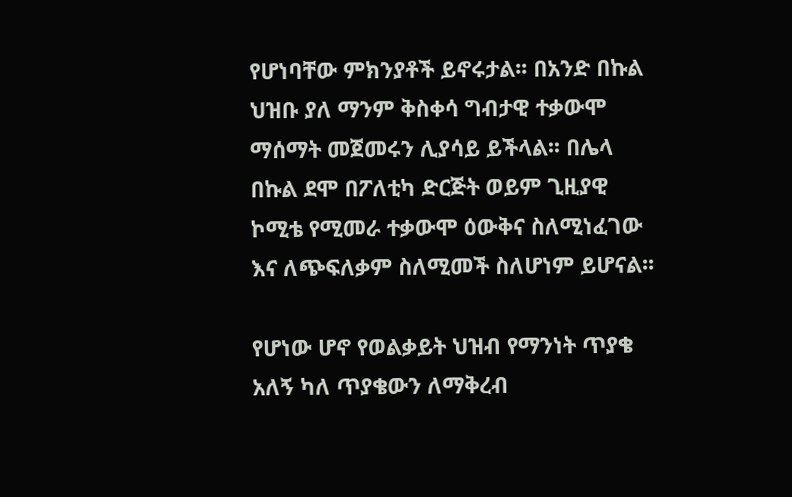የሆነባቸው ምክንያቶች ይኖሩታል፡፡ በአንድ በኩል ህዝቡ ያለ ማንም ቅስቀሳ ግብታዊ ተቃውሞ ማሰማት መጀመሩን ሊያሳይ ይችላል፡፡ በሌላ በኩል ደሞ በፖለቲካ ድርጅት ወይም ጊዚያዊ ኮሚቴ የሚመራ ተቃውሞ ዕውቅና ስለሚነፈገው እና ለጭፍለቃም ስለሚመች ስለሆነም ይሆናል፡፡

የሆነው ሆኖ የወልቃይት ህዝብ የማንነት ጥያቄ አለኝ ካለ ጥያቄውን ለማቅረብ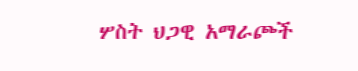ሦስት ህጋዊ አማራጮች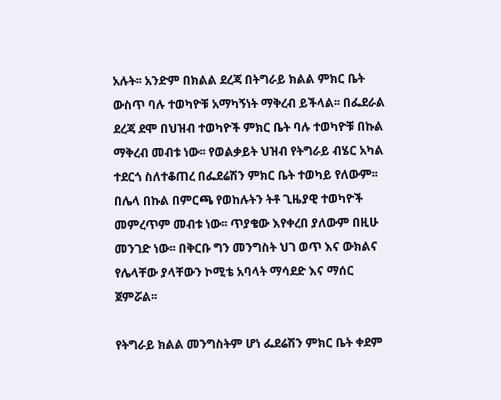አሉት፡፡ አንድም በክልል ደረጃ በትግራይ ክልል ምክር ቤት ውስጥ ባሉ ተወካዮቹ አማካኝነት ማቅረብ ይችላል፡፡ በፌደራል ደረጃ ደሞ በህዝብ ተወካዮች ምክር ቤት ባሉ ተወካዮቹ በኩል ማቅረብ መብቱ ነው፡፡ የወልቃይት ህዝብ የትግራይ ብሄር አካል ተደርጎ ስለተቆጠረ በፌደሬሽን ምክር ቤት ተወካይ የለውም፡፡ በሌላ በኩል በምርጫ የወከሉትን ትቶ ጊዜያዊ ተወካዮች መምረጥም መብቱ ነው፡፡ ጥያቄው እየቀረበ ያለውም በዚሁ መንገድ ነው፡፡ በቅርቡ ግን መንግስት ህገ ወጥ እና ውክልና የሌላቸው ያላቸውን ኮሚቴ አባላት ማሳደድ እና ማሰር ጀምሯል፡፡

የትግራይ ክልል መንግስትም ሆነ ፌደሬሽን ምክር ቤት ቀደም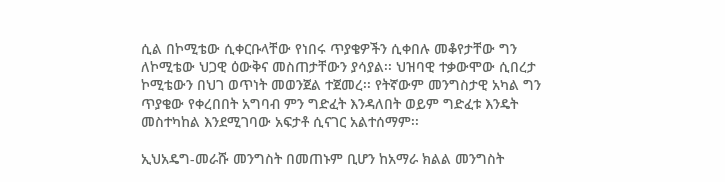ሲል በኮሚቴው ሲቀርቡላቸው የነበሩ ጥያቄዎችን ሲቀበሉ መቆየታቸው ግን ለኮሚቴው ህጋዊ ዕውቅና መስጠታቸውን ያሳያል፡፡ ህዝባዊ ተቃውሞው ሲበረታ ኮሚቴውን በህገ ወጥነት መወንጀል ተጀመረ፡፡ የትኛውም መንግስታዊ አካል ግን ጥያቄው የቀረበበት አግባብ ምን ግድፈት እንዳለበት ወይም ግድፈቱ እንዴት መስተካከል እንደሚገባው አፍታቶ ሲናገር አልተሰማም፡፡

ኢህአዴግ-መራሹ መንግስት በመጠኑም ቢሆን ከአማራ ክልል መንግስት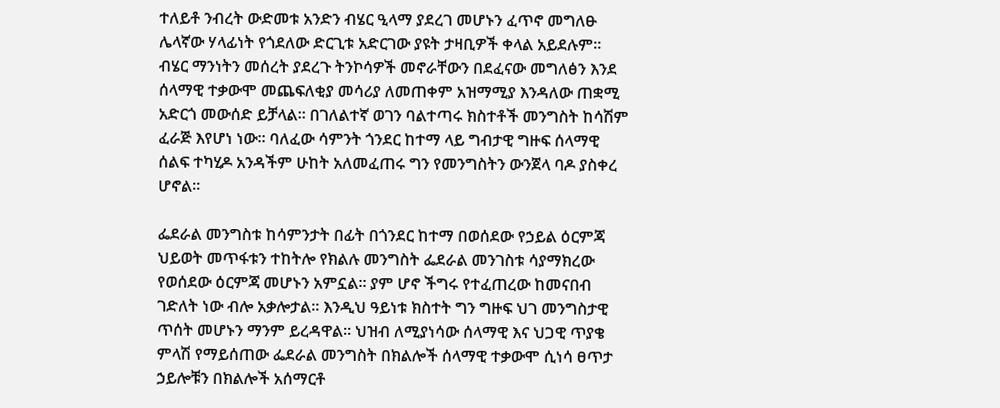ተለይቶ ንብረት ውድመቱ አንድን ብሄር ዒላማ ያደረገ መሆኑን ፈጥኖ መግለፁ ሌላኛው ሃላፊነት የጎደለው ድርጊቱ አድርገው ያዩት ታዛቢዎች ቀላል አይደሉም፡፡ ብሄር ማንነትን መሰረት ያደረጉ ትንኮሳዎች መኖራቸውን በደፈናው መግለፅን እንደ ሰላማዊ ተቃውሞ መጨፍለቂያ መሳሪያ ለመጠቀም አዝማሚያ እንዳለው ጠቋሚ አድርጎ መውሰድ ይቻላል፡፡ በገለልተኛ ወገን ባልተጣሩ ክስተቶች መንግስት ከሳሽም ፈራጅ እየሆነ ነው፡፡ ባለፈው ሳምንት ጎንደር ከተማ ላይ ግብታዊ ግዙፍ ሰላማዊ ሰልፍ ተካሂዶ አንዳችም ሁከት አለመፈጠሩ ግን የመንግስትን ውንጀላ ባዶ ያስቀረ ሆኖል፡፡

ፌደራል መንግስቱ ከሳምንታት በፊት በጎንደር ከተማ በወሰደው የኃይል ዕርምጃ ህይወት መጥፋቱን ተከትሎ የክልሉ መንግስት ፌደራል መንገስቱ ሳያማክረው የወሰደው ዕርምጃ መሆኑን አምኗል፡፡ ያም ሆኖ ችግሩ የተፈጠረው ከመናበብ ገድለት ነው ብሎ አቃሎታል፡፡ እንዲህ ዓይነቱ ክስተት ግን ግዙፍ ህገ መንግስታዊ ጥሰት መሆኑን ማንም ይረዳዋል፡፡ ህዝብ ለሚያነሳው ሰላማዊ እና ህጋዊ ጥያቄ ምላሽ የማይሰጠው ፌደራል መንግስት በክልሎች ሰላማዊ ተቃውሞ ሲነሳ ፀጥታ ኃይሎቹን በክልሎች አሰማርቶ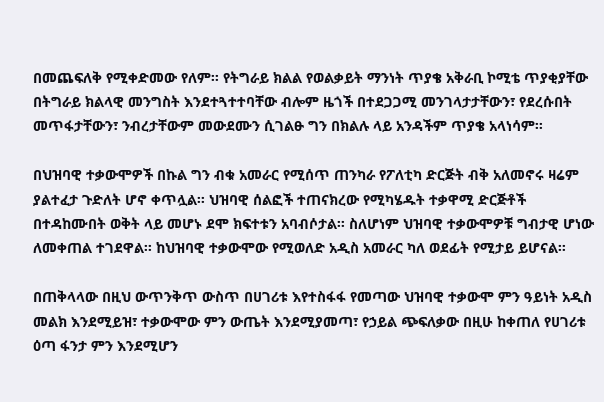በመጨፍለቅ የሚቀድመው የለም፡፡ የትግራይ ክልል የወልቃይት ማንነት ጥያቄ አቅራቢ ኮሚቴ ጥያቂያቸው በትግራይ ክልላዊ መንግስት እንደተጓተተባቸው ብሎም ዜጎች በተደጋጋሚ መንገላታታቸውን፣ የደረሱበት መጥፋታቸውን፣ ንብረታቸውም መውደሙን ሲገልፁ ግን በክልሉ ላይ አንዳችም ጥያቄ አላነሳም፡፡

በህዝባዊ ተቃውሞዎች በኩል ግን ብቁ አመራር የሚሰጥ ጠንካራ የፖለቲካ ድርጅት ብቅ አለመኖሩ ዛሬም ያልተፈታ ጉድለት ሆኖ ቀጥሏል፡፡ ህዝባዊ ሰልፎች ተጠናክረው የሚካሄዱት ተቃዋሚ ድርጅቶች በተዳከሙበት ወቅት ላይ መሆኑ ደሞ ክፍተቱን አባብሶታል፡፡ ስለሆነም ህዝባዊ ተቃውሞዎቹ ግብታዊ ሆነው ለመቀጠል ተገደዋል፡፡ ከህዝባዊ ተቃውሞው የሚወለድ አዲስ አመራር ካለ ወደፊት የሚታይ ይሆናል፡፡

በጠቅላላው በዚህ ውጥንቅጥ ውስጥ በሀገሪቱ እየተስፋፋ የመጣው ህዝባዊ ተቃውሞ ምን ዓይነት አዲስ መልክ እንደሚይዝ፣ ተቃውሞው ምን ውጤት እንደሚያመጣ፣ የኃይል ጭፍለቃው በዚሁ ከቀጠለ የሀገሪቱ ዕጣ ፋንታ ምን እንደሚሆን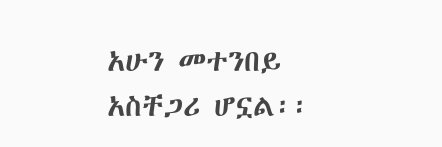አሁን መተንበይ አስቸጋሪ ሆኗል፡፡